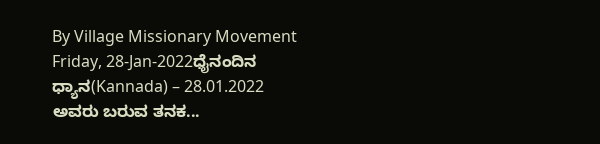By Village Missionary Movement
Friday, 28-Jan-2022ಧೈನಂದಿನ ಧ್ಯಾನ(Kannada) – 28.01.2022
ಅವರು ಬರುವ ತನಕ...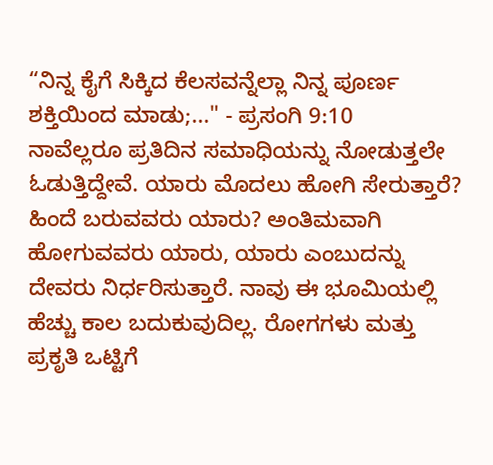“ನಿನ್ನ ಕೈಗೆ ಸಿಕ್ಕಿದ ಕೆಲಸವನ್ನೆಲ್ಲಾ ನಿನ್ನ ಪೂರ್ಣ ಶಕ್ತಿಯಿಂದ ಮಾಡು;..." - ಪ್ರಸಂಗಿ 9:10
ನಾವೆಲ್ಲರೂ ಪ್ರತಿದಿನ ಸಮಾಧಿಯನ್ನು ನೋಡುತ್ತಲೇ ಓಡುತ್ತಿದ್ದೇವೆ. ಯಾರು ಮೊದಲು ಹೋಗಿ ಸೇರುತ್ತಾರೆ? ಹಿಂದೆ ಬರುವವರು ಯಾರು? ಅಂತಿಮವಾಗಿ ಹೋಗುವವರು ಯಾರು, ಯಾರು ಎಂಬುದನ್ನು ದೇವರು ನಿರ್ಧರಿಸುತ್ತಾರೆ. ನಾವು ಈ ಭೂಮಿಯಲ್ಲಿ ಹೆಚ್ಚು ಕಾಲ ಬದುಕುವುದಿಲ್ಲ. ರೋಗಗಳು ಮತ್ತು ಪ್ರಕೃತಿ ಒಟ್ಟಿಗೆ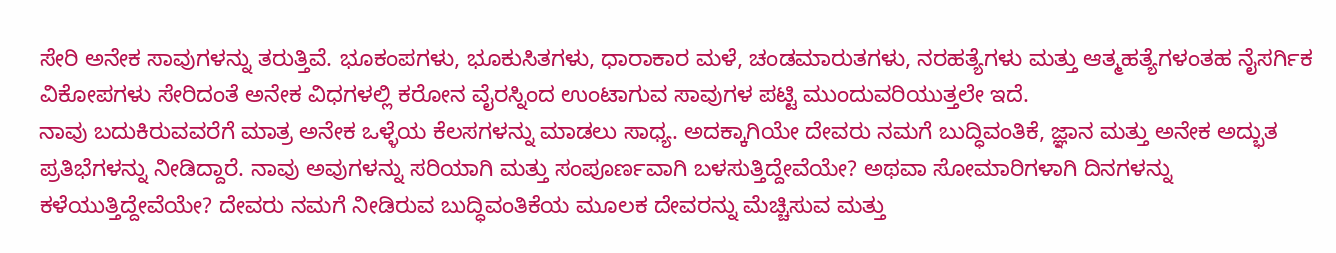ಸೇರಿ ಅನೇಕ ಸಾವುಗಳನ್ನು ತರುತ್ತಿವೆ. ಭೂಕಂಪಗಳು, ಭೂಕುಸಿತಗಳು, ಧಾರಾಕಾರ ಮಳೆ, ಚಂಡಮಾರುತಗಳು, ನರಹತ್ಯೆಗಳು ಮತ್ತು ಆತ್ಮಹತ್ಯೆಗಳಂತಹ ನೈಸರ್ಗಿಕ ವಿಕೋಪಗಳು ಸೇರಿದಂತೆ ಅನೇಕ ವಿಧಗಳಲ್ಲಿ ಕರೋನ ವೈರಸ್ನಿಂದ ಉಂಟಾಗುವ ಸಾವುಗಳ ಪಟ್ಟಿ ಮುಂದುವರಿಯುತ್ತಲೇ ಇದೆ.
ನಾವು ಬದುಕಿರುವವರೆಗೆ ಮಾತ್ರ ಅನೇಕ ಒಳ್ಳೆಯ ಕೆಲಸಗಳನ್ನು ಮಾಡಲು ಸಾಧ್ಯ. ಅದಕ್ಕಾಗಿಯೇ ದೇವರು ನಮಗೆ ಬುದ್ಧಿವಂತಿಕೆ, ಜ್ಞಾನ ಮತ್ತು ಅನೇಕ ಅದ್ಭುತ ಪ್ರತಿಭೆಗಳನ್ನು ನೀಡಿದ್ದಾರೆ. ನಾವು ಅವುಗಳನ್ನು ಸರಿಯಾಗಿ ಮತ್ತು ಸಂಪೂರ್ಣವಾಗಿ ಬಳಸುತ್ತಿದ್ದೇವೆಯೇ? ಅಥವಾ ಸೋಮಾರಿಗಳಾಗಿ ದಿನಗಳನ್ನು ಕಳೆಯುತ್ತಿದ್ದೇವೆಯೇ? ದೇವರು ನಮಗೆ ನೀಡಿರುವ ಬುದ್ಧಿವಂತಿಕೆಯ ಮೂಲಕ ದೇವರನ್ನು ಮೆಚ್ಚಿಸುವ ಮತ್ತು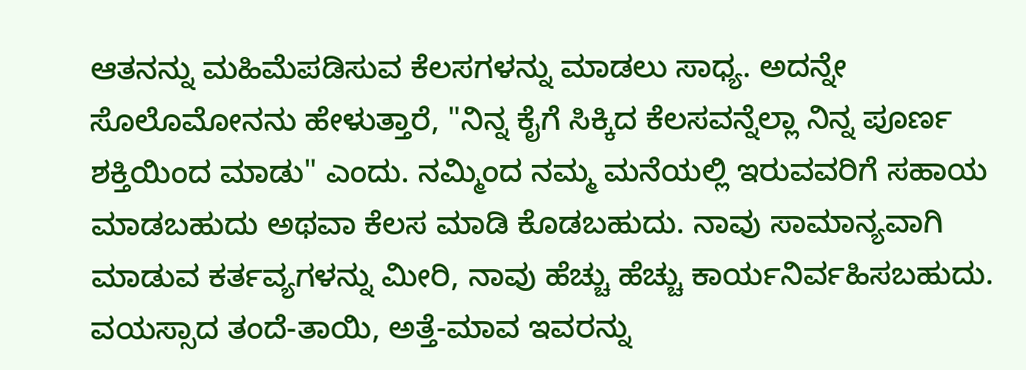ಆತನನ್ನು ಮಹಿಮೆಪಡಿಸುವ ಕೆಲಸಗಳನ್ನು ಮಾಡಲು ಸಾಧ್ಯ. ಅದನ್ನೇ ಸೊಲೊಮೋನನು ಹೇಳುತ್ತಾರೆ, "ನಿನ್ನ ಕೈಗೆ ಸಿಕ್ಕಿದ ಕೆಲಸವನ್ನೆಲ್ಲಾ ನಿನ್ನ ಪೂರ್ಣ ಶಕ್ತಿಯಿಂದ ಮಾಡು" ಎಂದು. ನಮ್ಮಿಂದ ನಮ್ಮ ಮನೆಯಲ್ಲಿ ಇರುವವರಿಗೆ ಸಹಾಯ ಮಾಡಬಹುದು ಅಥವಾ ಕೆಲಸ ಮಾಡಿ ಕೊಡಬಹುದು. ನಾವು ಸಾಮಾನ್ಯವಾಗಿ ಮಾಡುವ ಕರ್ತವ್ಯಗಳನ್ನು ಮೀರಿ, ನಾವು ಹೆಚ್ಚು ಹೆಚ್ಚು ಕಾರ್ಯನಿರ್ವಹಿಸಬಹುದು. ವಯಸ್ಸಾದ ತಂದೆ-ತಾಯಿ, ಅತ್ತೆ-ಮಾವ ಇವರನ್ನು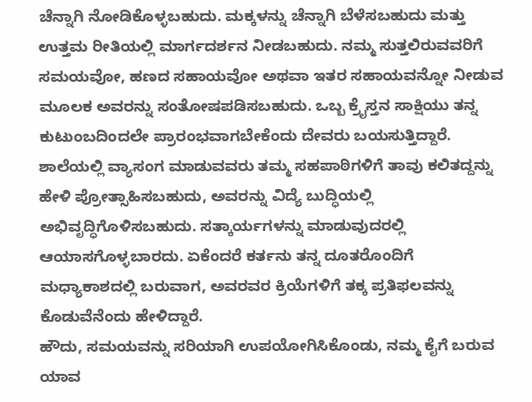ಚೆನ್ನಾಗಿ ನೋಡಿಕೊಳ್ಳಬಹುದು. ಮಕ್ಕಳನ್ನು ಚೆನ್ನಾಗಿ ಬೆಳೆಸಬಹುದು ಮತ್ತು ಉತ್ತಮ ರೀತಿಯಲ್ಲಿ ಮಾರ್ಗದರ್ಶನ ನೀಡಬಹುದು. ನಮ್ಮ ಸುತ್ತಲಿರುವವರಿಗೆ ಸಮಯವೋ, ಹಣದ ಸಹಾಯವೋ ಅಥವಾ ಇತರ ಸಹಾಯವನ್ನೋ ನೀಡುವ ಮೂಲಕ ಅವರನ್ನು ಸಂತೋಷಪಡಿಸಬಹುದು. ಒಬ್ಬ ಕ್ರೈಸ್ತನ ಸಾಕ್ಷಿಯು ತನ್ನ ಕುಟುಂಬದಿಂದಲೇ ಪ್ರಾರಂಭವಾಗಬೇಕೆಂದು ದೇವರು ಬಯಸುತ್ತಿದ್ದಾರೆ. ಶಾಲೆಯಲ್ಲಿ ವ್ಯಾಸಂಗ ಮಾಡುವವರು ತಮ್ಮ ಸಹಪಾಠಿಗಳಿಗೆ ತಾವು ಕಲಿತದ್ದನ್ನು ಹೇಳಿ ಪ್ರೋತ್ಸಾಹಿಸಬಹುದು, ಅವರನ್ನು ವಿದ್ಯೆ ಬುದ್ಧಿಯಲ್ಲಿ ಅಭಿವೃದ್ಧಿಗೊಳಿಸಬಹುದು. ಸತ್ಕಾರ್ಯಗಳನ್ನು ಮಾಡುವುದರಲ್ಲಿ ಆಯಾಸಗೊಳ್ಳಬಾರದು. ಏಕೆಂದರೆ ಕರ್ತನು ತನ್ನ ದೂತರೊಂದಿಗೆ ಮಧ್ಯಾಕಾಶದಲ್ಲಿ ಬರುವಾಗ, ಅವರವರ ಕ್ರಿಯೆಗಳಿಗೆ ತಕ್ಕ ಪ್ರತಿಫಲವನ್ನು ಕೊಡುವೆನೆಂದು ಹೇಳಿದ್ದಾರೆ.
ಹೌದು, ಸಮಯವನ್ನು ಸರಿಯಾಗಿ ಉಪಯೋಗಿಸಿಕೊಂಡು, ನಮ್ಮ ಕೈಗೆ ಬರುವ ಯಾವ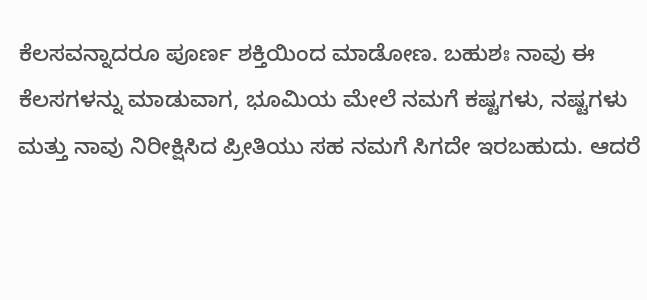ಕೆಲಸವನ್ನಾದರೂ ಪೂರ್ಣ ಶಕ್ತಿಯಿಂದ ಮಾಡೋಣ. ಬಹುಶಃ ನಾವು ಈ ಕೆಲಸಗಳನ್ನು ಮಾಡುವಾಗ, ಭೂಮಿಯ ಮೇಲೆ ನಮಗೆ ಕಷ್ಟಗಳು, ನಷ್ಟಗಳು ಮತ್ತು ನಾವು ನಿರೀಕ್ಷಿಸಿದ ಪ್ರೀತಿಯು ಸಹ ನಮಗೆ ಸಿಗದೇ ಇರಬಹುದು. ಆದರೆ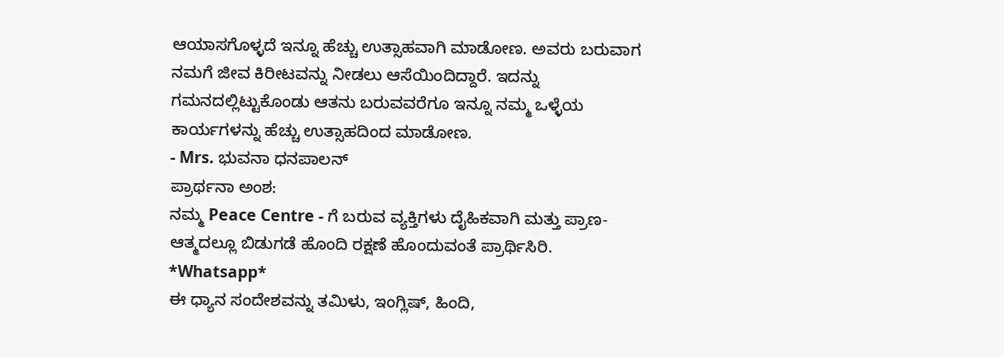ಆಯಾಸಗೊಳ್ಳದೆ ಇನ್ನೂ ಹೆಚ್ಚು ಉತ್ಸಾಹವಾಗಿ ಮಾಡೋಣ. ಅವರು ಬರುವಾಗ ನಮಗೆ ಜೀವ ಕಿರೀಟವನ್ನು ನೀಡಲು ಆಸೆಯಿಂದಿದ್ದಾರೆ. ಇದನ್ನು ಗಮನದಲ್ಲಿಟ್ಟುಕೊಂಡು ಆತನು ಬರುವವರೆಗೂ ಇನ್ನೂ ನಮ್ಮ ಒಳ್ಳೆಯ ಕಾರ್ಯಗಳನ್ನು ಹೆಚ್ಚು ಉತ್ಸಾಹದಿಂದ ಮಾಡೋಣ.
- Mrs. ಭುವನಾ ಧನಪಾಲನ್
ಪ್ರಾರ್ಥನಾ ಅಂಶ:
ನಮ್ಮ Peace Centre - ಗೆ ಬರುವ ವ್ಯಕ್ತಿಗಳು ದೈಹಿಕವಾಗಿ ಮತ್ತು ಪ್ರಾಣ-ಆತ್ಮದಲ್ಲೂ ಬಿಡುಗಡೆ ಹೊಂದಿ ರಕ್ಷಣೆ ಹೊಂದುವಂತೆ ಪ್ರಾರ್ಥಿಸಿರಿ.
*Whatsapp*
ಈ ಧ್ಯಾನ ಸಂದೇಶವನ್ನು ತಮಿಳು, ಇಂಗ್ಲಿಷ್, ಹಿಂದಿ,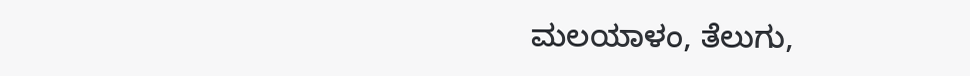ಮಲಯಾಳಂ, ತೆಲುಗು,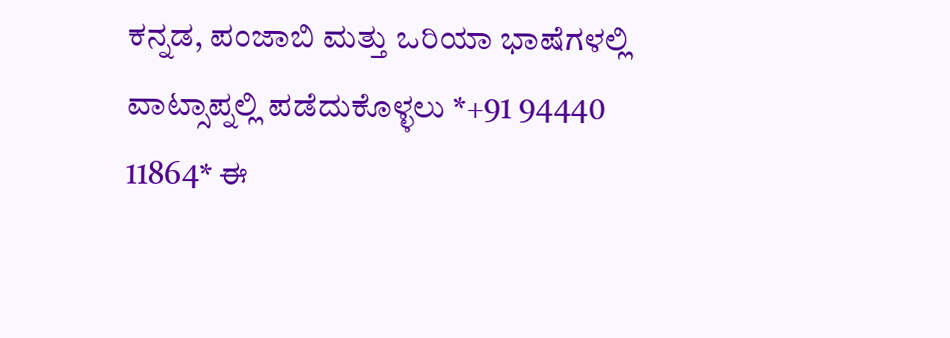ಕನ್ನಡ, ಪಂಜಾಬಿ ಮತ್ತು ಒರಿಯಾ ಭಾಷೆಗಳಲ್ಲಿ ವಾಟ್ಸಾಪ್ನಲ್ಲಿ ಪಡೆದುಕೊಳ್ಳಲು *+91 94440 11864* ಈ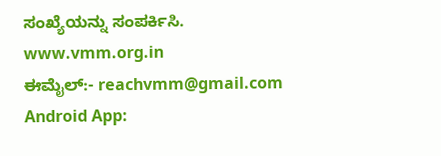ಸಂಖ್ಯೆಯನ್ನು ಸಂಪರ್ಕಿಸಿ.
www.vmm.org.in
ಈಮೈಲ್:- reachvmm@gmail.com
Android App: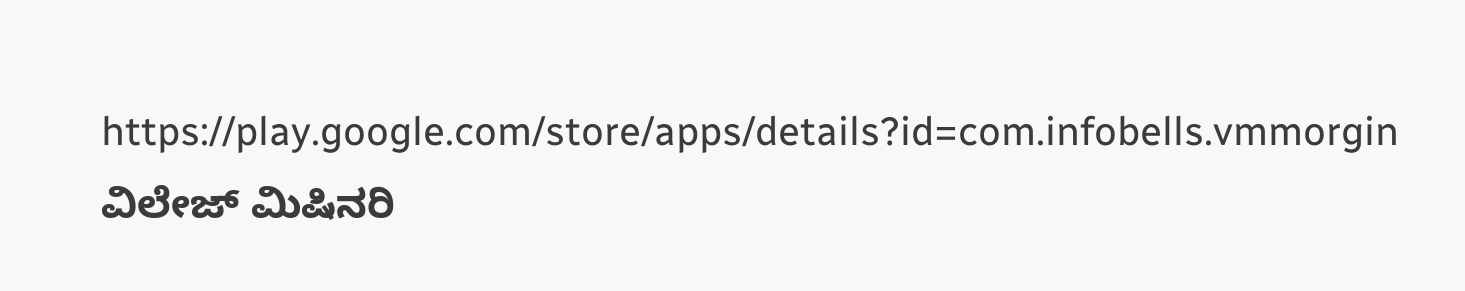https://play.google.com/store/apps/details?id=com.infobells.vmmorgin
ವಿಲೇಜ್ ಮಿಷಿನರಿ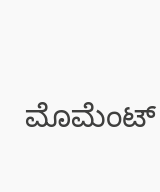ಮೊಮೆಂಟ್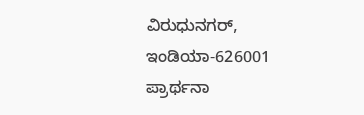ವಿರುಧುನಗರ್, ಇಂಡಿಯಾ-626001
ಪ್ರಾರ್ಥನಾ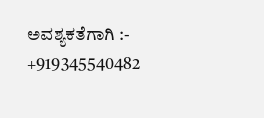ಅವಶ್ಯಕತೆಗಾಗಿ :- +919345540482